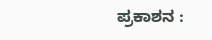ಪ್ರಕಾಶನ :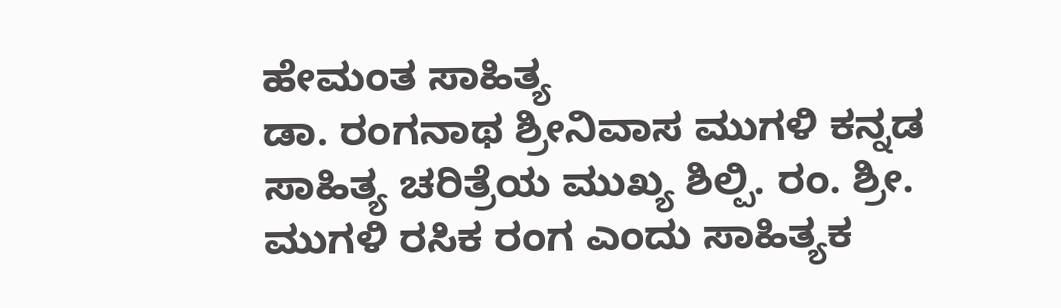ಹೇಮಂತ ಸಾಹಿತ್ಯ
ಡಾ. ರಂಗನಾಥ ಶ್ರೀನಿವಾಸ ಮುಗಳಿ ಕನ್ನಡ ಸಾಹಿತ್ಯ ಚರಿತ್ರೆಯ ಮುಖ್ಯ ಶಿಲ್ಪಿ. ರಂ. ಶ್ರೀ. ಮುಗಳಿ ರಸಿಕ ರಂಗ ಎಂದು ಸಾಹಿತ್ಯಕ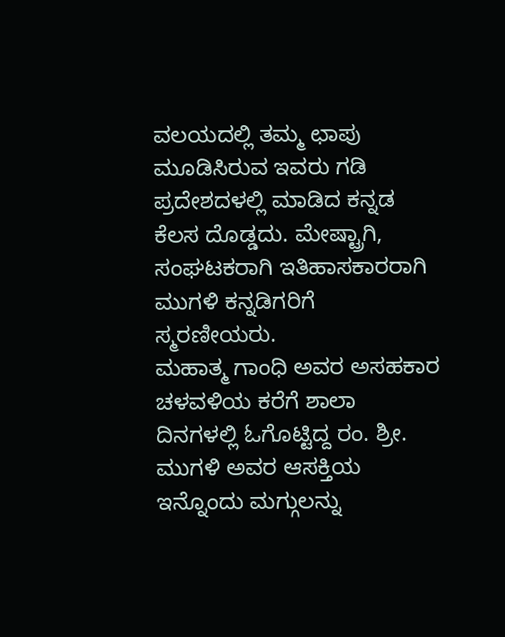ವಲಯದಲ್ಲಿ ತಮ್ಮ ಛಾಪು ಮೂಡಿಸಿರುವ ಇವರು ಗಡಿ ಪ್ರದೇಶದಳಲ್ಲಿ ಮಾಡಿದ ಕನ್ನಡ ಕೆಲಸ ದೊಡ್ಡದು. ಮೇಷ್ಟ್ರಾಗಿ, ಸಂಘಟಕರಾಗಿ ಇತಿಹಾಸಕಾರರಾಗಿ ಮುಗಳಿ ಕನ್ನಡಿಗರಿಗೆ ಸ್ಮರಣೀಯರು.
ಮಹಾತ್ಮ ಗಾಂಧಿ ಅವರ ಅಸಹಕಾರ ಚಳವಳಿಯ ಕರೆಗೆ ಶಾಲಾ ದಿನಗಳಲ್ಲಿ ಓಗೊಟ್ಟಿದ್ದ ರಂ. ಶ್ರೀ. ಮುಗಳಿ ಅವರ ಆಸಕ್ತಿಯ ಇನ್ನೊಂದು ಮಗ್ಗುಲನ್ನು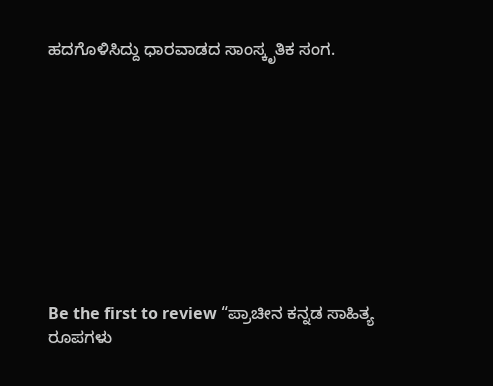ಹದಗೊಳಿಸಿದ್ದು ಧಾರವಾಡದ ಸಾಂಸ್ಕೃತಿಕ ಸಂಗ.










Be the first to review “ಪ್ರಾಚೀನ ಕನ್ನಡ ಸಾಹಿತ್ಯ ರೂಪಗಳು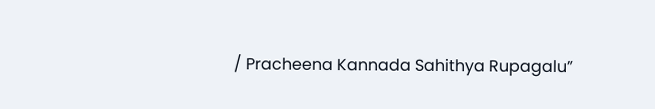/ Pracheena Kannada Sahithya Rupagalu”